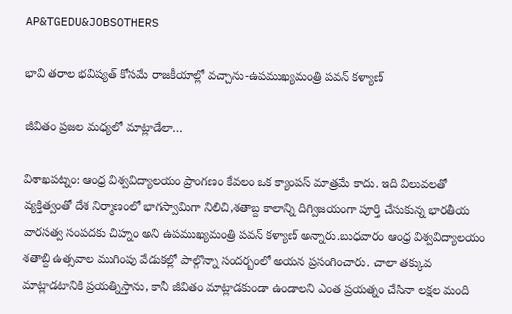AP&TGEDU&JOBSOTHERS

భావి తరాల భవిష్యత్ కోసమే రాజకీయాల్లో వచ్చాను-ఉపముఖ్యమంత్రి పవన్ కళ్యాణ్

జీవితం ప్రజల మధ్యలో మాట్లాడేలా…

విశాఖపట్నం: ఆంధ్ర విశ్వవిద్యాలయం ప్రాంగణం కేవలం ఒక క్యాంపస్ మాత్రమే కాదు. ఇది విలువలతో వ్యక్తిత్వంతో దేశ నిర్మాణంలో భాగస్వామిగా నిలిచి,శతాబ్ద కాలాన్ని దిగ్విజయంగా పూర్తి చేసుకున్న భారతీయ వారసత్వ సంపదకు చిహ్నం అని ఉపముఖ్యమంత్రి పవన్ కళ్యాణ్ అన్నారు.బుధవారం ఆంధ్ర విశ్వవిద్యాలయం శతాబ్ది ఉత్సవాల ముగింపు వేడుకల్లో పాల్గొన్నా సందర్బంలో అయన ప్రసంగించారు. చాలా తక్కువ మాట్లాడటానికి ప్రయత్నిస్తాను, కానీ జీవితం మాట్లాడకుండా ఉండాలని ఎంత ప్రయత్నం చేసినా లక్షల మంది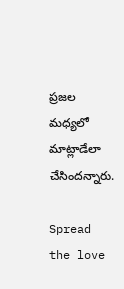ప్రజల మధ్యలో మాట్లాడేలా చేసిందన్నారు.

Spread the love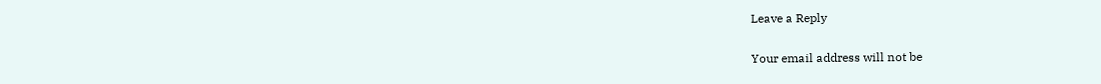Leave a Reply

Your email address will not be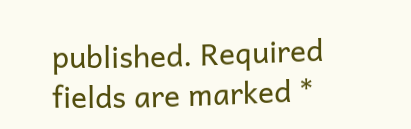published. Required fields are marked *